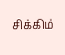சிக்கிம்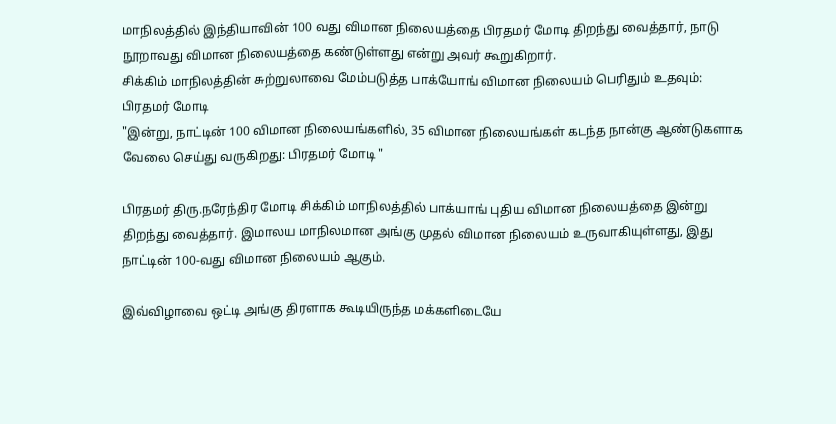மாநிலத்தில் இந்தியாவின் 100 வது விமான நிலையத்தை பிரதமர் மோடி திறந்து வைத்தார், நாடு நூறாவது விமான நிலையத்தை கண்டுள்ளது என்று அவர் கூறுகிறார்.
சிக்கிம் மாநிலத்தின் சுற்றுலாவை மேம்படுத்த பாக்யோங் விமான நிலையம் பெரிதும் உதவும்: பிரதமர் மோடி
"இன்று, நாட்டின் 100 விமான நிலையங்களில், 35 விமான நிலையங்கள் கடந்த நான்கு ஆண்டுகளாக வேலை செய்து வருகிறது: பிரதமர் மோடி "

பிரதமர் திரு.நரேந்திர மோடி சிக்கிம் மாநிலத்தில் பாக்யாங் புதிய விமான நிலையத்தை இன்று திறந்து வைத்தார். இமாலய மாநிலமான அங்கு முதல் விமான நிலையம் உருவாகியுள்ளது, இது நாட்டின் 100-வது விமான நிலையம் ஆகும்.

இவ்விழாவை ஒட்டி அங்கு திரளாக கூடியிருந்த மக்களிடையே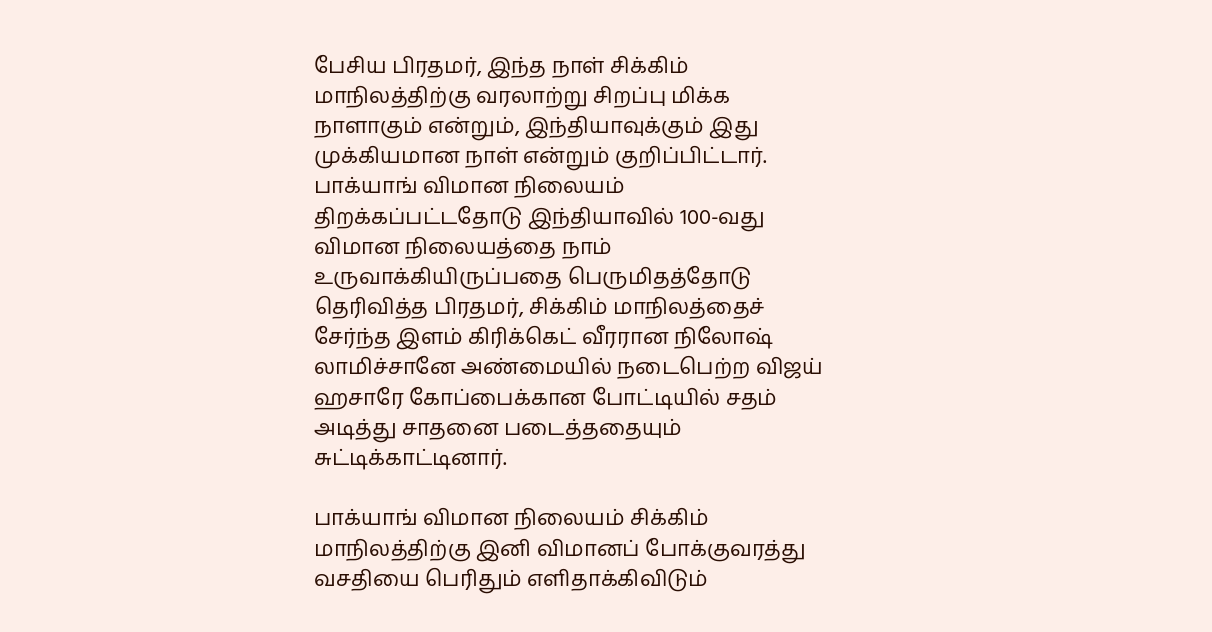பேசிய பிரதமர், இந்த நாள் சிக்கிம் மாநிலத்திற்கு வரலாற்று சிறப்பு மிக்க நாளாகும் என்றும், இந்தியாவுக்கும் இது முக்கியமான நாள் என்றும் குறிப்பிட்டார். பாக்யாங் விமான நிலையம் திறக்கப்பட்டதோடு இந்தியாவில் 100-வது விமான நிலையத்தை நாம் உருவாக்கியிருப்பதை பெருமிதத்தோடு தெரிவித்த பிரதமர், சிக்கிம் மாநிலத்தைச் சேர்ந்த இளம் கிரிக்கெட் வீரரான நிலோஷ் லாமிச்சானே அண்மையில் நடைபெற்ற விஜய் ஹசாரே கோப்பைக்கான போட்டியில் சதம் அடித்து சாதனை படைத்ததையும் சுட்டிக்காட்டினார்.

பாக்யாங் விமான நிலையம் சிக்கிம் மாநிலத்திற்கு இனி விமானப் போக்குவரத்து வசதியை பெரிதும் எளிதாக்கிவிடும்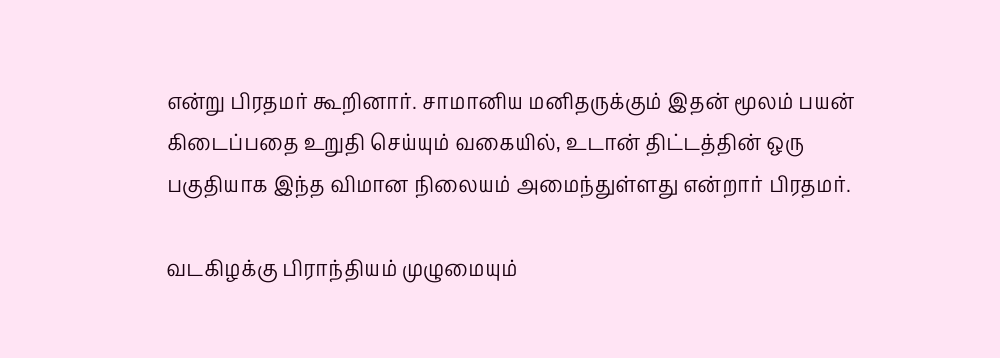என்று பிரதமர் கூறினார். சாமானிய மனிதருக்கும் இதன் மூலம் பயன் கிடைப்பதை உறுதி செய்யும் வகையில், உடான் திட்டத்தின் ஒரு பகுதியாக இந்த விமான நிலையம் அமைந்துள்ளது என்றார் பிரதமர்.

வடகிழக்கு பிராந்தியம் முழுமையும்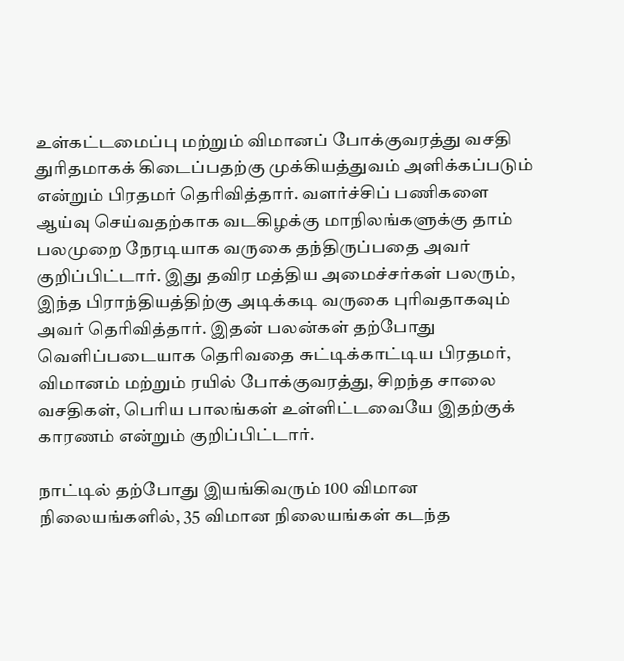உள்கட்டமைப்பு மற்றும் விமானப் போக்குவரத்து வசதி துரிதமாகக் கிடைப்பதற்கு முக்கியத்துவம் அளிக்கப்படும் என்றும் பிரதமர் தெரிவித்தார். வளர்ச்சிப் பணிகளை ஆய்வு செய்வதற்காக வடகிழக்கு மாநிலங்களுக்கு தாம் பலமுறை நேரடியாக வருகை தந்திருப்பதை அவர் குறிப்பிட்டார். இது தவிர மத்திய அமைச்சர்கள் பலரும், இந்த பிராந்தியத்திற்கு அடிக்கடி வருகை புரிவதாகவும் அவர் தெரிவித்தார். இதன் பலன்கள் தற்போது வெளிப்படையாக தெரிவதை சுட்டிக்காட்டிய பிரதமர், விமானம் மற்றும் ரயில் போக்குவரத்து, சிறந்த சாலை வசதிகள், பெரிய பாலங்கள் உள்ளிட்டவையே இதற்குக் காரணம் என்றும் குறிப்பிட்டார்.

நாட்டில் தற்போது இயங்கிவரும் 100 விமான நிலையங்களில், 35 விமான நிலையங்கள் கடந்த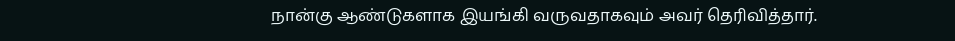நான்கு ஆண்டுகளாக இயங்கி வருவதாகவும் அவர் தெரிவித்தார்.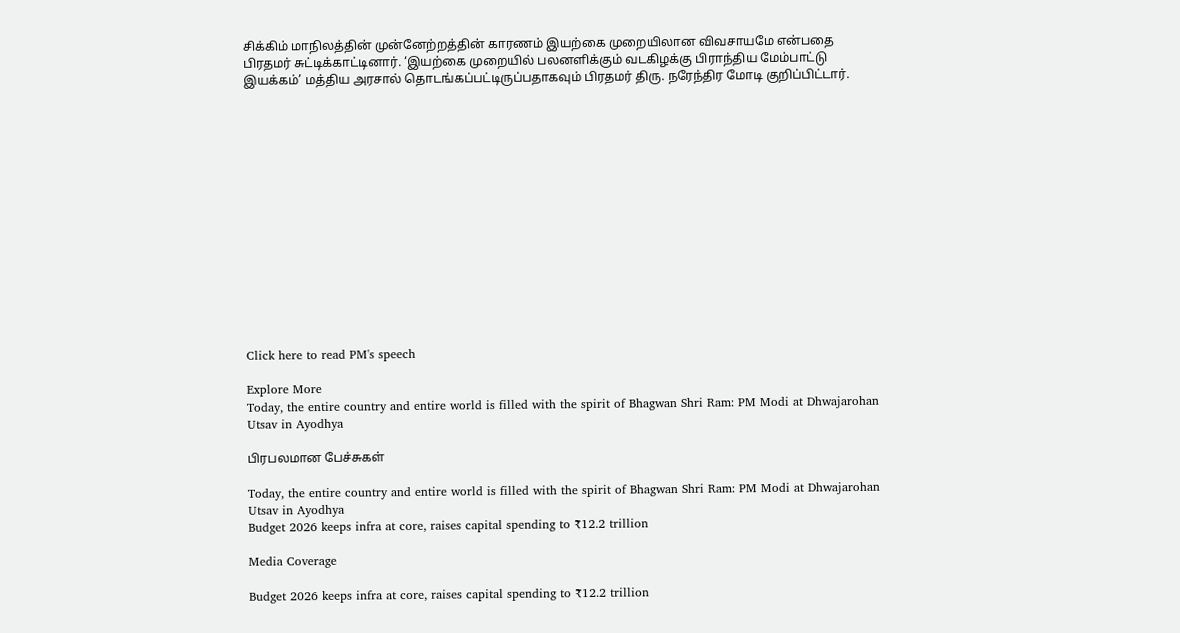சிக்கிம் மாநிலத்தின் முன்னேற்றத்தின் காரணம் இயற்கை முறையிலான விவசாயமே என்பதை பிரதமர் சுட்டிக்காட்டினார். ‘இயற்கை முறையில் பலனளிக்கும் வடகிழக்கு பிராந்திய மேம்பாட்டு இயக்கம்’ மத்திய அரசால் தொடங்கப்பட்டிருப்பதாகவும் பிரதமர் திரு. நரேந்திர மோடி குறிப்பிட்டார்.















Click here to read PM's speech

Explore More
Today, the entire country and entire world is filled with the spirit of Bhagwan Shri Ram: PM Modi at Dhwajarohan Utsav in Ayodhya

பிரபலமான பேச்சுகள்

Today, the entire country and entire world is filled with the spirit of Bhagwan Shri Ram: PM Modi at Dhwajarohan Utsav in Ayodhya
Budget 2026 keeps infra at core, raises capital spending to ₹12.2 trillion

Media Coverage

Budget 2026 keeps infra at core, raises capital spending to ₹12.2 trillion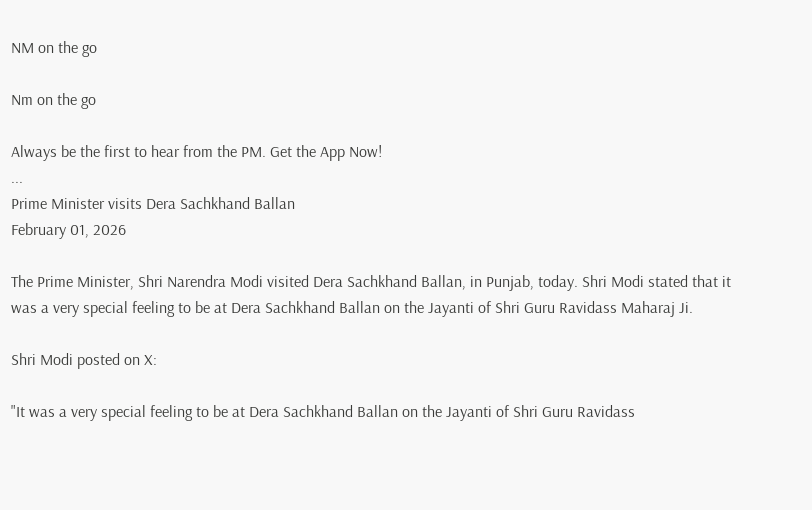NM on the go

Nm on the go

Always be the first to hear from the PM. Get the App Now!
...
Prime Minister visits Dera Sachkhand Ballan
February 01, 2026

The Prime Minister, Shri Narendra Modi visited Dera Sachkhand Ballan, in Punjab, today. Shri Modi stated that it was a very special feeling to be at Dera Sachkhand Ballan on the Jayanti of Shri Guru Ravidass Maharaj Ji.

Shri Modi posted on X:

"It was a very special feeling to be at Dera Sachkhand Ballan on the Jayanti of Shri Guru Ravidass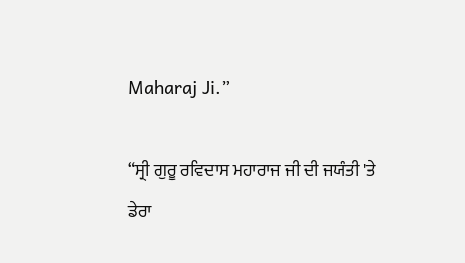Maharaj Ji.”

“ਸ੍ਰੀ ਗੁਰੂ ਰਵਿਦਾਸ ਮਹਾਰਾਜ ਜੀ ਦੀ ਜਯੰਤੀ 'ਤੇ ਡੇਰਾ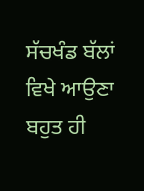ਸੱਚਖੰਡ ਬੱਲਾਂ ਵਿਖੇ ਆਉਣਾ ਬਹੁਤ ਹੀ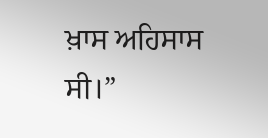ਖ਼ਾਸ ਅਹਿਸਾਸ ਸੀ।”